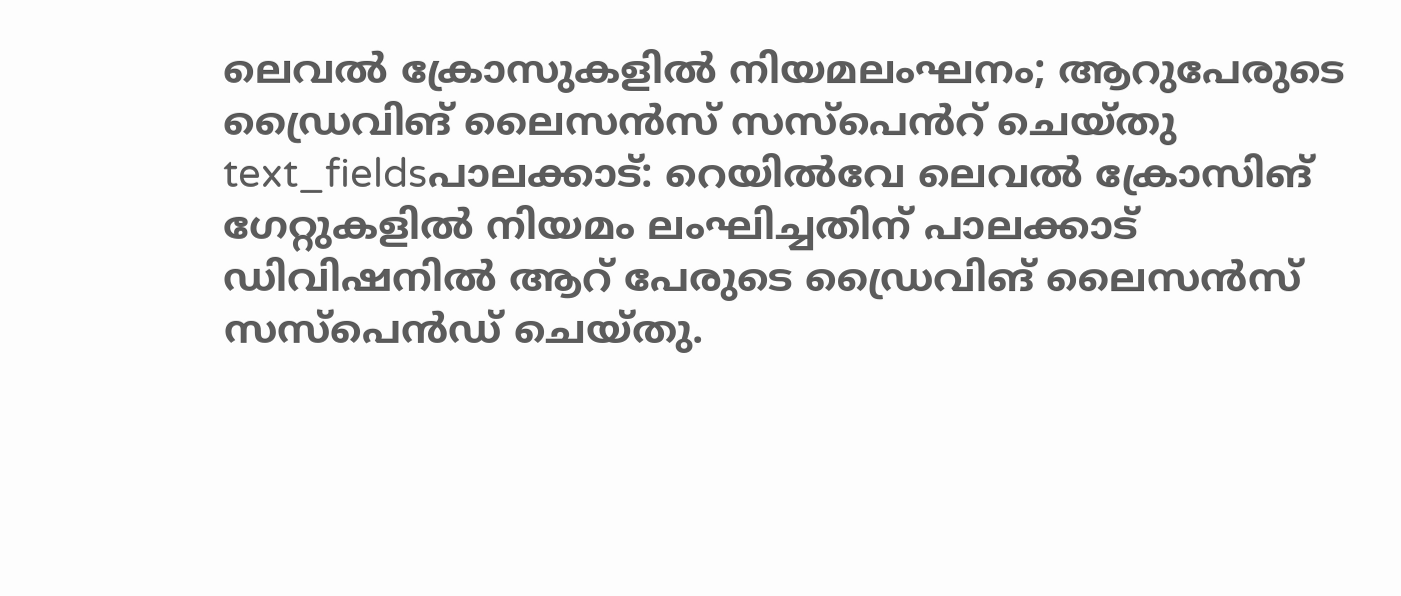ലെവൽ ക്രോസുകളിൽ നിയമലംഘനം; ആറുപേരുടെ ഡ്രൈവിങ് ലൈസൻസ് സസ്പെൻറ് ചെയ്തു
text_fieldsപാലക്കാട്: റെയിൽവേ ലെവൽ ക്രോസിങ് ഗേറ്റുകളിൽ നിയമം ലംഘിച്ചതിന് പാലക്കാട് ഡിവിഷനിൽ ആറ് പേരുടെ ഡ്രൈവിങ് ലൈസൻസ് സസ്പെൻഡ് ചെയ്തു.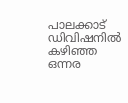പാലക്കാട് ഡിവിഷനിൽ കഴിഞ്ഞ ഒന്നര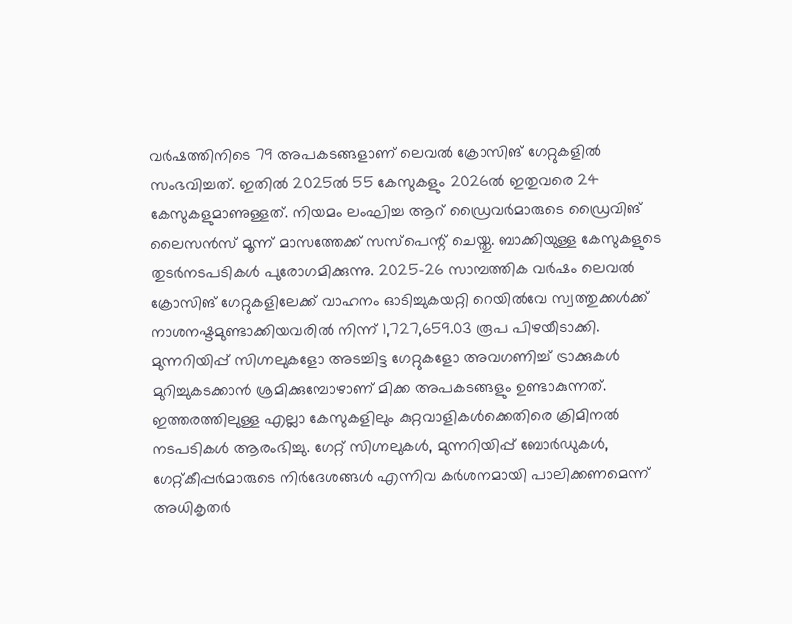വർഷത്തിനിടെ 79 അപകടങ്ങളാണ് ലെവൽ ക്രോസിങ് ഗേറ്റുകളിൽ സംഭവിച്ചത്. ഇതിൽ 2025ൽ 55 കേസുകളും 2026ൽ ഇതുവരെ 24 കേസുകളുമാണുള്ളത്. നിയമം ലംഘിച്ച ആറ് ഡ്രൈവർമാരുടെ ഡ്രൈവിങ് ലൈസൻസ് മൂന്ന് മാസത്തേക്ക് സസ്പെന്റ് ചെയ്തു. ബാക്കിയുള്ള കേസുകളുടെ തുടർനടപടികൾ പുരോഗമിക്കുന്നു. 2025-26 സാമ്പത്തിക വർഷം ലെവൽ ക്രോസിങ് ഗേറ്റുകളിലേക്ക് വാഹനം ഓടിച്ചുകയറ്റി റെയിൽവേ സ്വത്തുക്കൾക്ക് നാശനഷ്ടമുണ്ടാക്കിയവരിൽ നിന്ന് 1,727,659.03 രൂപ പിഴയീടാക്കി.
മുന്നറിയിപ്പ് സിഗ്നലുകളോ അടച്ചിട്ട ഗേറ്റുകളോ അവഗണിച്ച് ട്രാക്കുകൾ മുറിച്ചുകടക്കാൻ ശ്രമിക്കുമ്പോഴാണ് മിക്ക അപകടങ്ങളും ഉണ്ടാകുന്നത്. ഇത്തരത്തിലുള്ള എല്ലാ കേസുകളിലും കുറ്റവാളികൾക്കെതിരെ ക്രിമിനൽ നടപടികൾ ആരംഭിച്ചു. ഗേറ്റ് സിഗ്നലുകൾ, മുന്നറിയിപ്പ് ബോർഡുകൾ, ഗേറ്റ്കീപ്പർമാരുടെ നിർദേശങ്ങൾ എന്നിവ കർശനമായി പാലിക്കണമെന്ന് അധികൃതർ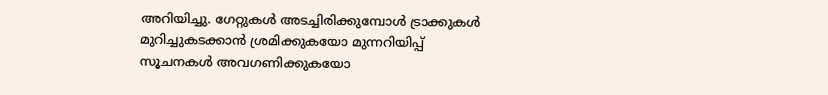അറിയിച്ചു. ഗേറ്റുകൾ അടച്ചിരിക്കുമ്പോൾ ട്രാക്കുകൾ മുറിച്ചുകടക്കാൻ ശ്രമിക്കുകയോ മുന്നറിയിപ്പ് സൂചനകൾ അവഗണിക്കുകയോ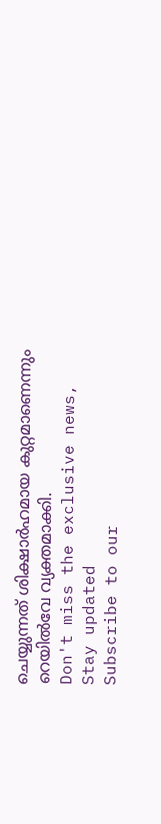ചെയ്യുന്നത് ശിക്ഷാർഹമായ കുറ്റമാണെന്നും റെയിൽവേ വ്യക്തമാക്കി.
Don't miss the exclusive news, Stay updated
Subscribe to our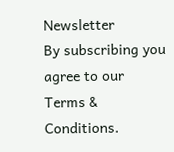Newsletter
By subscribing you agree to our Terms & Conditions.